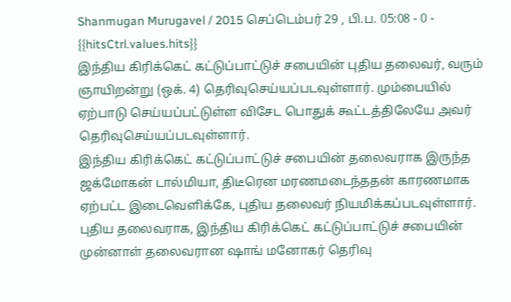Shanmugan Murugavel / 2015 செப்டெம்பர் 29 , பி.ப. 05:08 - 0 - {{hitsCtrl.values.hits}}
இந்திய கிரிக்கெட் கட்டுப்பாட்டுச் சபையின் புதிய தலைவர், வரும் ஞாயிறன்று (ஒக். 4) தெரிவுசெய்யப்படவுள்ளார். மும்பையில் ஏற்பாடு செய்யப்பட்டுள்ள விசேட பொதுக் கூட்டத்திலேயே அவர் தெரிவுசெய்யப்படவுள்ளார்.
இந்திய கிரிக்கெட் கட்டுப்பாட்டுச் சபையின் தலைவராக இருந்த ஜக்மோகன் டால்மியா, திடீரென மரணமடைந்ததன் காரணமாக ஏற்பட்ட இடைவெளிக்கே, புதிய தலைவர் நியமிக்கப்படவுள்ளார்.
புதிய தலைவராக, இந்திய கிரிக்கெட் கட்டுப்பாட்டுச் சபையின் முன்னாள் தலைவரான ஷாங் மனோகர் தெரிவு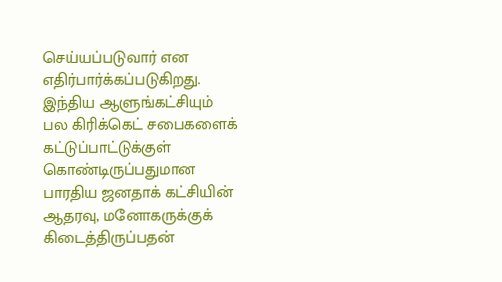செய்யப்படுவார் என எதிர்பார்க்கப்படுகிறது.
இந்திய ஆளுங்கட்சியும் பல கிரிக்கெட் சபைகளைக் கட்டுப்பாட்டுக்குள் கொண்டிருப்பதுமான பாரதிய ஜனதாக் கட்சியின் ஆதரவு, மனோகருக்குக் கிடைத்திருப்பதன்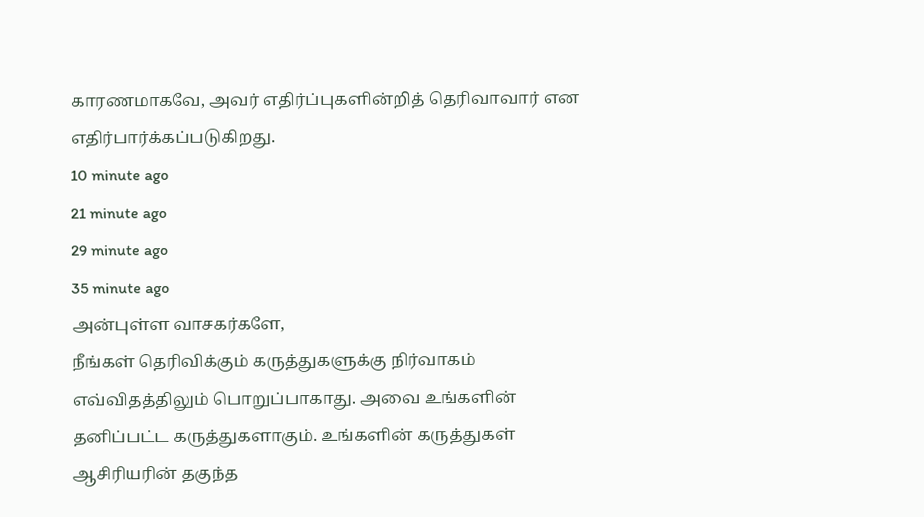காரணமாகவே, அவர் எதிர்ப்புகளின்றித் தெரிவாவார் என எதிர்பார்க்கப்படுகிறது.
10 minute ago
21 minute ago
29 minute ago
35 minute ago
அன்புள்ள வாசகர்களே,
நீங்கள் தெரிவிக்கும் கருத்துகளுக்கு நிர்வாகம் எவ்விதத்திலும் பொறுப்பாகாது. அவை உங்களின் தனிப்பட்ட கருத்துகளாகும். உங்களின் கருத்துகள் ஆசிரியரின் தகுந்த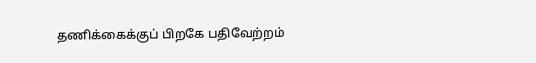தணிக்கைக்குப் பிறகே பதிவேற்றம்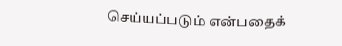செய்யப்படும் என்பதைக்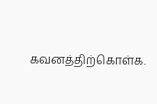கவனத்திற்கொள்க.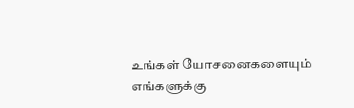உங்கள் யோசனைகளையும் எங்களுக்கு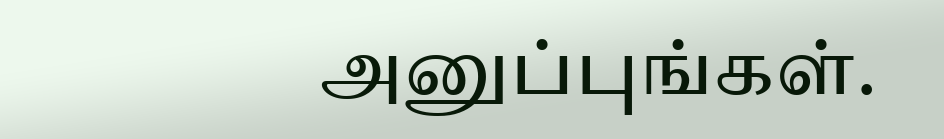அனுப்புங்கள்.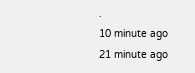.
10 minute ago
21 minute ago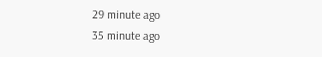29 minute ago
35 minute ago